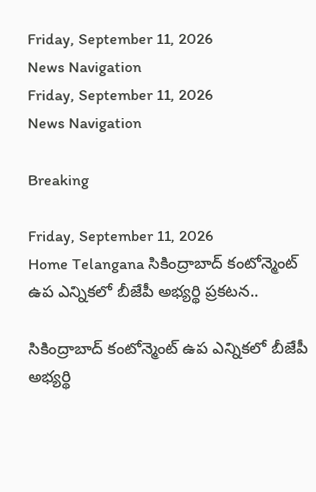Friday, September 11, 2026
News Navigation
Friday, September 11, 2026
News Navigation

Breaking

Friday, September 11, 2026
Home Telangana సికింద్రాబాద్ కంటోన్మెంట్ ఉప ఎన్నికలో బీజేపీ అభ్యర్థి ప్రకటన..

సికింద్రాబాద్ కంటోన్మెంట్ ఉప ఎన్నికలో బీజేపీ అభ్యర్థి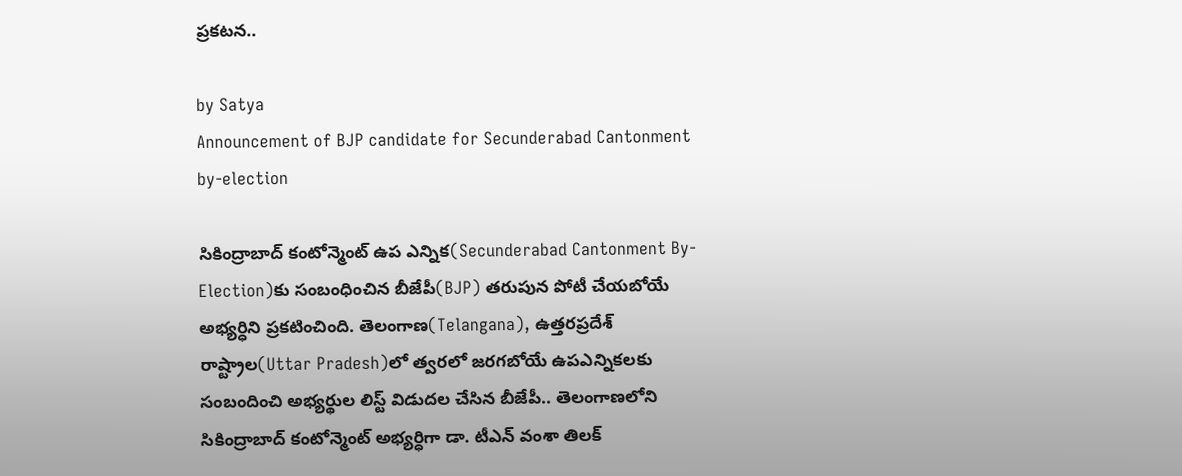ప్రకటన..

by Satya
Announcement of BJP candidate for Secunderabad Cantonment by-election

సికింద్రాబాద్ కంటోన్మెంట్ ఉప ఎన్నిక(Secunderabad Cantonment By-Election)కు సంబంధించిన బీజేపీ(BJP) తరుపున పోటీ చేయబోయే అభ్యర్ధిని ప్రకటించింది. తెలంగాణ(Telangana), ఉత్తరప్రదేశ్ రాష్ట్రాల(Uttar Pradesh)లో త్వరలో జరగబోయే ఉపఎన్నికలకు సంబందించి అభ్యర్థుల లిస్ట్ విడుదల చేసిన బీజేపీ.. తెలంగాణలోని సికింద్రాబాద్ కంటోన్మెంట్ అభ్యర్ధిగా డా. టీఎన్ వంశా తిలక్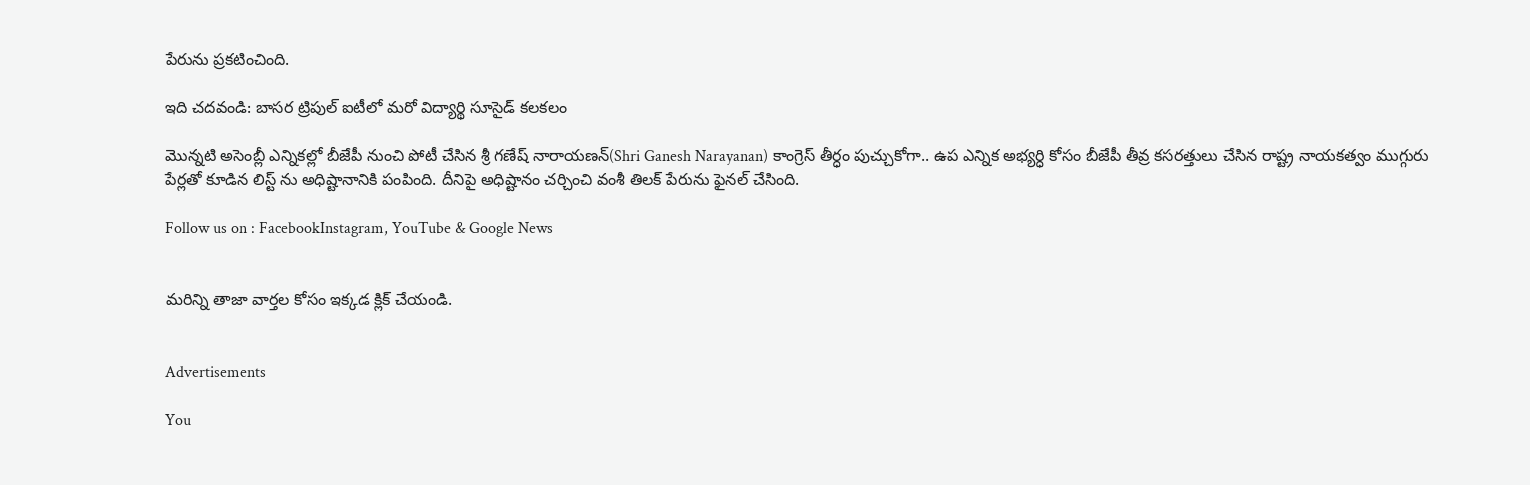పేరును ప్రకటించింది.

ఇది చదవండి: బాసర ట్రిపుల్ ఐటీలో మరో విద్యార్థి సూసైడ్ కలకలం

మొన్నటి అసెంబ్లీ ఎన్నికల్లో బీజేపీ నుంచి పోటీ చేసిన శ్రీ గణేష్ నారాయణన్(Shri Ganesh Narayanan) కాంగ్రెస్ తీర్ధం పుచ్చుకోగా.. ఉప ఎన్నిక అభ్యర్ధి కోసం బీజేపీ తీవ్ర కసరత్తులు చేసిన రాష్ట్ర నాయకత్వం ముగ్గురు పేర్లతో కూడిన లిస్ట్ ను అధిష్టానానికి పంపింది. దీనిపై అధిష్టానం చర్చించి వంశీ తిలక్ పేరును ఫైనల్ చేసింది.

Follow us on : FacebookInstagram, YouTube & Google News


మరిన్ని తాజా వార్తల కోసం ఇక్కడ క్లిక్ చేయండి.


Advertisements

You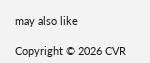may also like

Copyright © 2026 CVR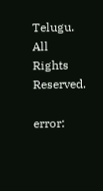Telugu. All Rights Reserved.

error: